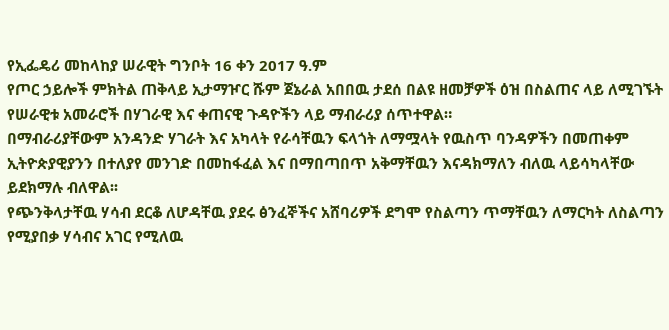የኢፌዴሪ መከላከያ ሠራዊት ግንቦት 16 ቀን 2017 ዓ.ም
የጦር ኃይሎች ምክትል ጠቅላይ ኢታማዦር ሹም ጀኔራል አበበዉ ታደሰ በልዩ ዘመቻዎች ዕዝ በስልጠና ላይ ለሚገኙት የሠራዊቱ አመራሮች በሃገራዊ እና ቀጠናዊ ጉዳዮችን ላይ ማብራሪያ ሰጥተዋል።
በማብራሪያቸውም አንዳንድ ሃገራት እና አካላት የራሳቸዉን ፍላጎት ለማሟላት የዉስጥ ባንዳዎችን በመጠቀም ኢትዮጵያዊያንን በተለያየ መንገድ በመከፋፈል እና በማበጣበጥ አቅማቸዉን እናዳክማለን ብለዉ ላይሳካላቸው ይደክማሉ ብለዋል፡፡
የጭንቅላታቸዉ ሃሳብ ደርቆ ለሆዳቸዉ ያደሩ ፅንፈኞችና አሸባሪዎች ደግሞ የስልጣን ጥማቸዉን ለማርካት ለስልጣን የሚያበቃ ሃሳብና አገር የሚለዉ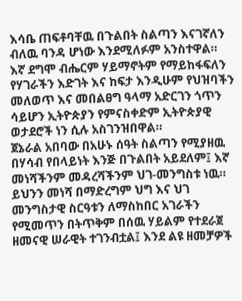እሳቤ ጠፍቶባቸዉ በጉልበት ስልጣን እናገኛለን ብለዉ ባንዳ ሆነው እንደሚለፉም አንስተዋል።
እኛ ደግሞ ብሔርም ሃይማኖትም የማይከፋፍለን የሃገራችን እድገት እና ከፍታ እንዲሁም የህዝባችን መለወጥ እና መበልፀግ ዓላማ አድርገን ጎጥን ሳይሆን ኢትዮጵያን የምናስቀድም ኢትዮጵያዊ ወታደሮች ነን ሲሉ አስገንዝበዋል።
ጀኔራል አበባው በአሁኑ ሰዓት ስልጣን የሚያዘዉ በሃሳብ የበላይነት እንጅ በጉልበት አይደለም፤ እኛ መነሻችንም መዳረሻችንም ህገ-መንግስቱ ነዉ። ይህንን መነሻ በማድረግም ህግ እና ህገ መንግስታዊ ስርዓቱን ለማስከበር አገራችን የሚመጥን በትጥቅም በሰዉ ሃይልም የተደራጀ ዘመናዊ ሠራዊት ተገንብቷል፤ እንደ ልዩ ዘመቻዎች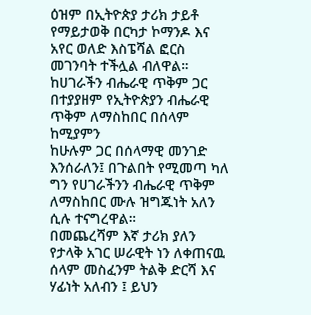ዕዝም በኢትዮጵያ ታሪክ ታይቶ የማይታወቅ በርካታ ኮማንዶ እና አየር ወለድ እስፔሻል ፎርስ መገንባት ተችሏል ብለዋል።
ከሀገራችን ብሔራዊ ጥቅም ጋር በተያያዘም የኢትዮጵያን ብሔራዊ ጥቅም ለማስከበር በሰላም ከሚያምን
ከሁሉም ጋር በሰላማዊ መንገድ እንሰራለን፤ በጉልበት የሚመጣ ካለ ግን የሀገራችንን ብሔራዊ ጥቅም ለማስከበር ሙሉ ዝግጁነት አለን ሲሉ ተናግረዋል።
በመጨረሻም እኛ ታሪክ ያለን የታላቅ አገር ሠራዊት ነን ለቀጠናዉ ሰላም መስፈንም ትልቅ ድርሻ እና ሃፊነት አለብን ፤ ይህን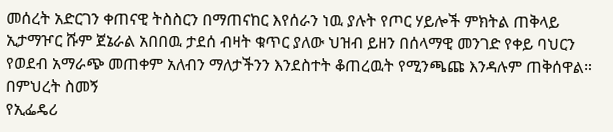መሰረት አድርገን ቀጠናዊ ትስስርን በማጠናከር እየሰራን ነዉ ያሉት የጦር ሃይሎች ምክትል ጠቅላይ ኢታማዦር ሹም ጀኔራል አበበዉ ታደሰ ብዛት ቁጥር ያለው ህዝብ ይዘን በሰላማዊ መንገድ የቀይ ባህርን የወደብ አማራጭ መጠቀም አለብን ማለታችንን እንደስተት ቆጠረዉት የሚንጫጩ እንዳሉም ጠቅሰዋል።
በምህረት ስመኝ
የኢፌዴሪ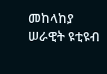መከላከያ ሠራዊት ዩቲዩብ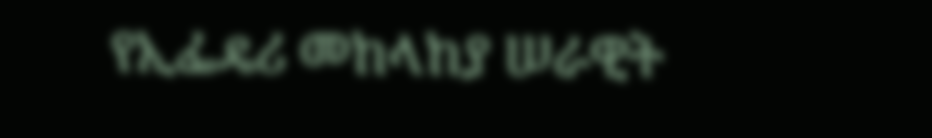የኢፌዴሪ መከላከያ ሠራዊት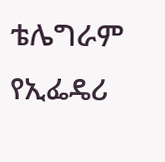ቴሌግራም
የኢፌዴሪ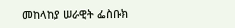መከላከያ ሠራዊት ፌስቡክ